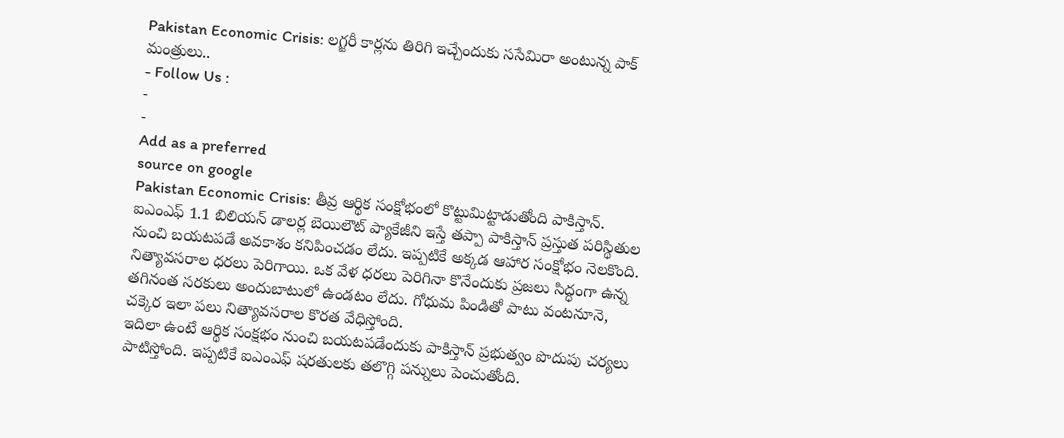Pakistan Economic Crisis: లగ్జరీ కార్లను తిరిగి ఇచ్చేందుకు ససేమిరా అంటున్న పాక్ మంత్రులు..
- Follow Us :
-
-
Add as a preferred
source on google
Pakistan Economic Crisis: తీవ్ర ఆర్థిక సంక్షోభంలో కొట్టుమిట్టాడుతోంది పాకిస్తాన్. ఐఎంఎఫ్ 1.1 బిలియన్ డాలర్ల బెయిలౌట్ ప్యాకేజీని ఇస్తే తప్పా పాకిస్తాన్ ప్రస్తుత పరిస్థితుల నుంచి బయటపడే అవకాశం కనిపించడం లేదు. ఇప్పటికే అక్కడ ఆహార సంక్షోభం నెలకొంది. నిత్యావసరాల ధరలు పెరిగాయి. ఒక వేళ ధరలు పెరిగినా కొనేందుకు ప్రజలు సిద్ధంగా ఉన్న తగినంత సరకులు అందుబాటులో ఉండటం లేదు. గోధుమ పిండితో పాటు వంటనూనె, చక్కెర ఇలా పలు నిత్యావసరాల కొరత వేధిస్తోంది.
ఇదిలా ఉంటే ఆర్థిక సంక్షభం నుంచి బయటపడేందుకు పాకిస్తాన్ ప్రభుత్వం పొదుపు చర్యలు పాటిస్తోంది. ఇప్పటికే ఐఎంఎఫ్ షరతులకు తలొగ్గి పన్నులు పెంచుతోంది.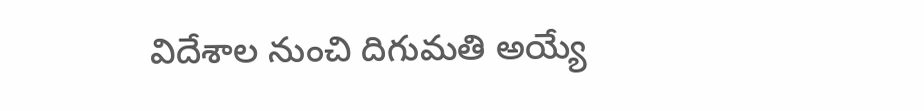విదేశాల నుంచి దిగుమతి అయ్యే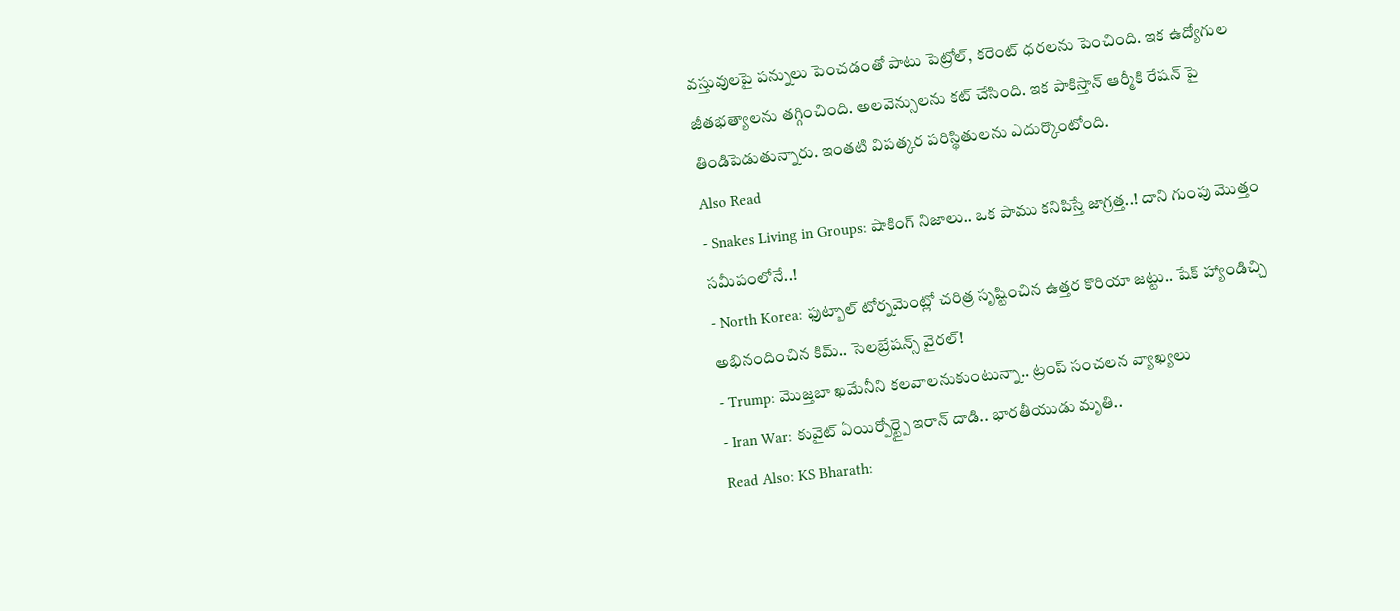వస్తువులపై పన్నులు పెంచడంతో పాటు పెట్రోల్, కరెంట్ ధరలను పెంచింది. ఇక ఉద్యోగుల జీతభత్యాలను తగ్గించింది. అలవెన్సులను కట్ చేసింది. ఇక పాకిస్తాన్ ఆర్మీకి రేషన్ పై తిండిపెడుతున్నారు. ఇంతటి విపత్కర పరిస్థితులను ఎదుర్కొంటోంది.
Also Read
- Snakes Living in Groups: షాకింగ్ నిజాలు.. ఒక పాము కనిపిస్తే జాగ్రత్త..! దాని గుంపు మొత్తం సమీపంలోనే..!
- North Korea: ఫుట్బాల్ టోర్నమెంట్లో చరిత్ర సృష్టించిన ఉత్తర కొరియా జట్టు.. షేక్ హ్యాండిచ్చి అభినందించిన కిమ్.. సెలబ్రేషన్స్ వైరల్!
- Trump: మొజ్తబా ఖమేనీని కలవాలనుకుంటున్నా.. ట్రంప్ సంచలన వ్యాఖ్యలు
- Iran War: కువైట్ ఏయిర్పోర్ట్పై ఇరాన్ దాడి.. భారతీయుడు మృతి..
Read Also: KS Bharath: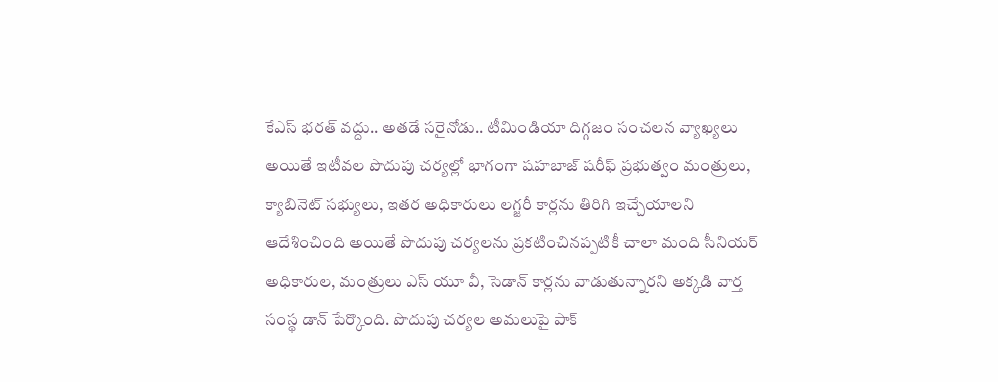కేఎస్ భరత్ వద్దు.. అతడే సరైనోడు.. టీమిండియా దిగ్గజం సంచలన వ్యాఖ్యలు
అయితే ఇటీవల పొదుపు చర్యల్లో భాగంగా షహబాజ్ షరీఫ్ ప్రభుత్వం మంత్రులు, క్యాబినెట్ సభ్యులు, ఇతర అధికారులు లగ్జరీ కార్లను తిరిగి ఇచ్చేయాలని ఆదేశించింది అయితే పొదుపు చర్యలను ప్రకటించినప్పటికీ చాలా మంది సీనియర్ అధికారుల, మంత్రులు ఎస్ యూ వీ, సెడాన్ కార్లను వాడుతున్నారని అక్కడి వార్త సంస్థ డాన్ పేర్కొంది. పొదుపు చర్యల అమలుపై పాక్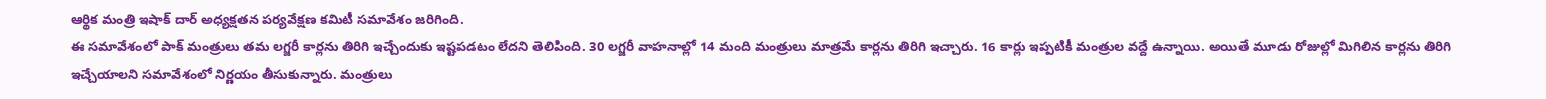ఆర్థిక మంత్రి ఇషాక్ దార్ అధ్యక్షతన పర్యవేక్షణ కమిటీ సమావేశం జరిగింది.
ఈ సమావేశంలో పాక్ మంత్రులు తమ లగ్జరీ కార్లను తిరిగి ఇచ్చేందుకు ఇష్టపడటం లేదని తెలిపింది. 30 లగ్జరీ వాహనాల్లో 14 మంది మంత్రులు మాత్రమే కార్లను తిరిగి ఇచ్చారు. 16 కార్లు ఇప్పటికీ మంత్రుల వద్దే ఉన్నాయి. అయితే మూడు రోజుల్లో మిగిలిన కార్లను తిరిగి ఇచ్చేయాలని సమావేశంలో నిర్ణయం తీసుకున్నారు. మంత్రులు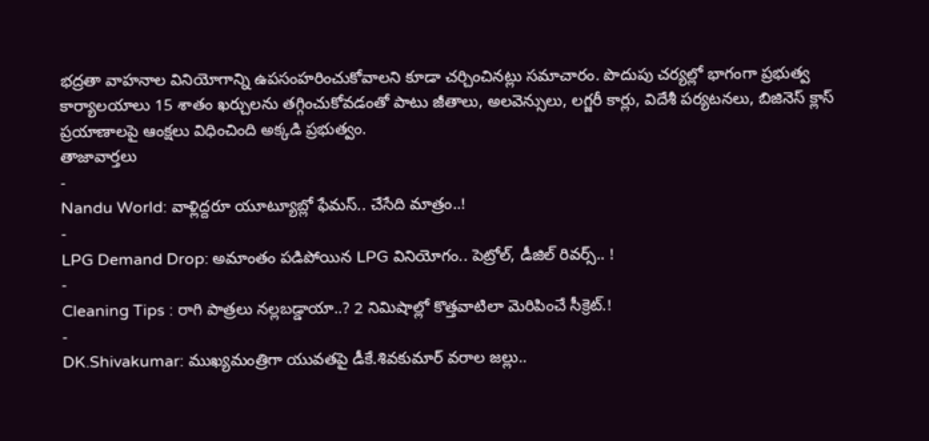భద్రతా వాహనాల వినియోగాన్ని ఉపసంహరించుకోవాలని కూడా చర్చించినట్లు సమాచారం. పొదుపు చర్యల్లో భాగంగా ప్రభుత్వ కార్యాలయాలు 15 శాతం ఖర్చులను తగ్గించుకోవడంతో పాటు జీతాలు, అలవెన్సులు, లగ్జరీ కార్లు, విదేశీ పర్యటనలు, బిజినెస్ క్లాస్ ప్రయాణాలపై ఆంక్షలు విధించింది అక్కడి ప్రభుత్వం.
తాజావార్తలు
-
Nandu World: వాళ్లిద్దరూ యూట్యూబ్లో ఫేమస్.. చేసేది మాత్రం..!
-
LPG Demand Drop: అమాంతం పడిపోయిన LPG వినియోగం.. పెట్రోల్, డీజిల్ రివర్స్.. !
-
Cleaning Tips : రాగి పాత్రలు నల్లబడ్డాయా..? 2 నిమిషాల్లో కొత్తవాటిలా మెరిపించే సీక్రెట్.!
-
DK.Shivakumar: ముఖ్యమంత్రిగా యువతపై డీకే.శివకుమార్ వరాల జల్లు..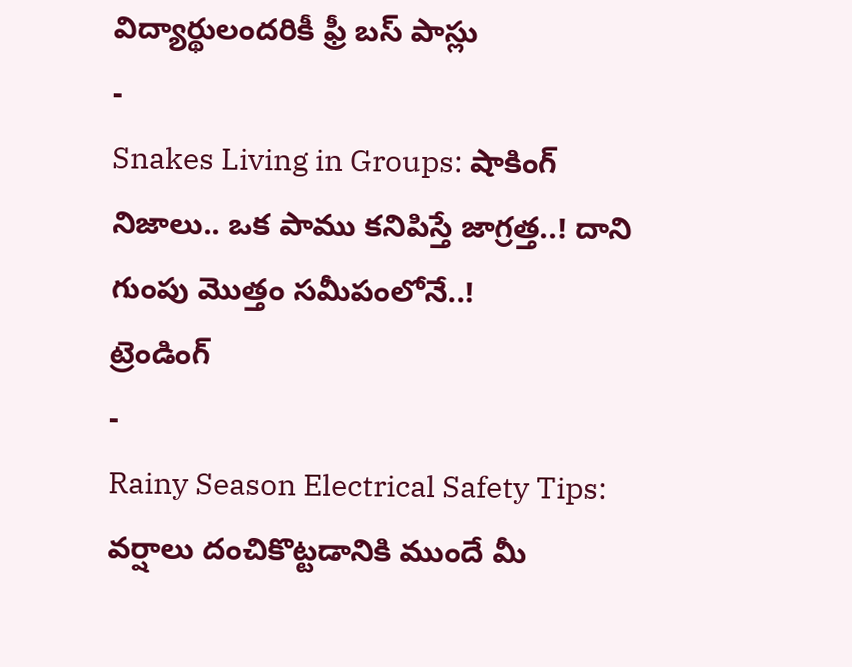విద్యార్థులందరికీ ఫ్రీ బస్ పాస్లు
-
Snakes Living in Groups: షాకింగ్ నిజాలు.. ఒక పాము కనిపిస్తే జాగ్రత్త..! దాని గుంపు మొత్తం సమీపంలోనే..!
ట్రెండింగ్
-
Rainy Season Electrical Safety Tips: వర్షాలు దంచికొట్టడానికి ముందే మీ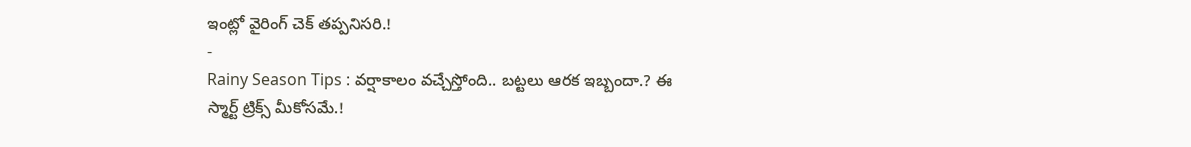ఇంట్లో వైరింగ్ చెక్ తప్పనిసరి.!
-
Rainy Season Tips : వర్షాకాలం వచ్చేస్తోంది.. బట్టలు ఆరక ఇబ్బందా.? ఈ స్మార్ట్ ట్రిక్స్ మీకోసమే.!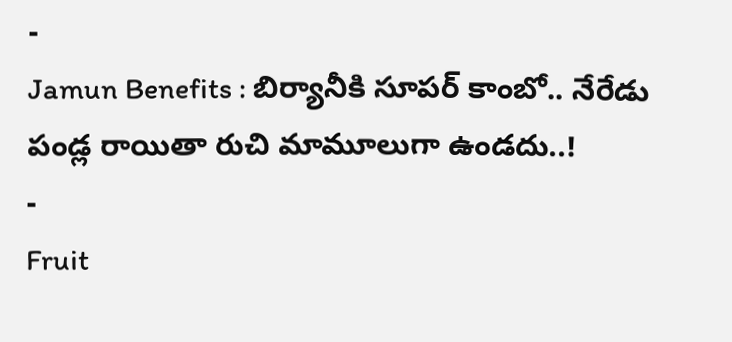-
Jamun Benefits : బిర్యానీకి సూపర్ కాంబో.. నేరేడు పండ్ల రాయితా రుచి మామూలుగా ఉండదు..!
-
Fruit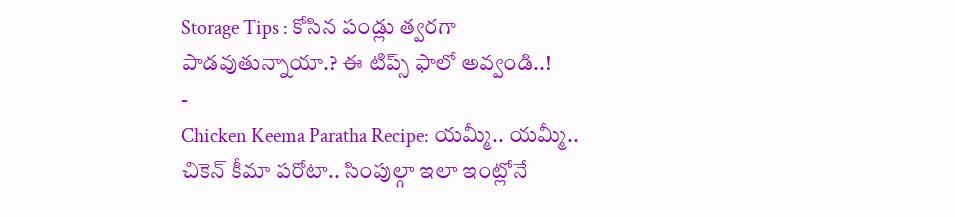Storage Tips : కోసిన పండ్లు త్వరగా పాడవుతున్నాయా.? ఈ టిప్స్ ఫాలో అవ్వండి..!
-
Chicken Keema Paratha Recipe: యమ్మీ.. యమ్మీ.. చికెన్ కీమా పరోటా.. సింపుల్గా ఇలా ఇంట్లోనే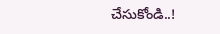చేసుకోండి..!